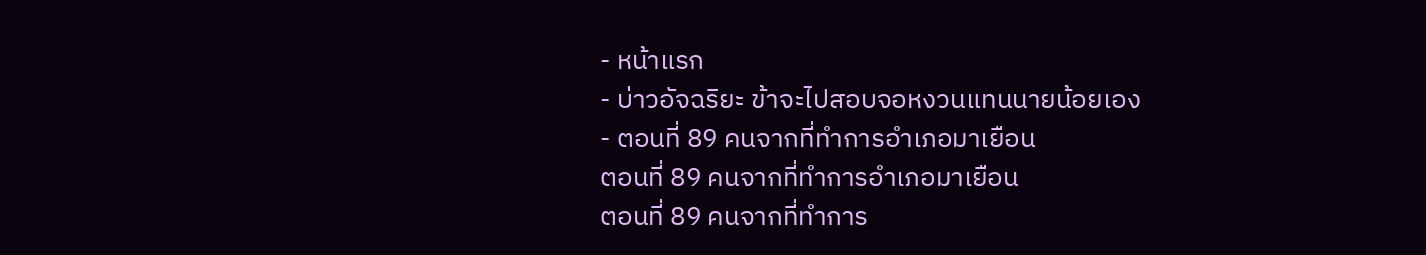- หน้าแรก
- บ่าวอัจฉริยะ ข้าจะไปสอบจอหงวนแทนนายน้อยเอง
- ตอนที่ 89 คนจากที่ทำการอำเภอมาเยือน
ตอนที่ 89 คนจากที่ทำการอำเภอมาเยือน
ตอนที่ 89 คนจากที่ทำการ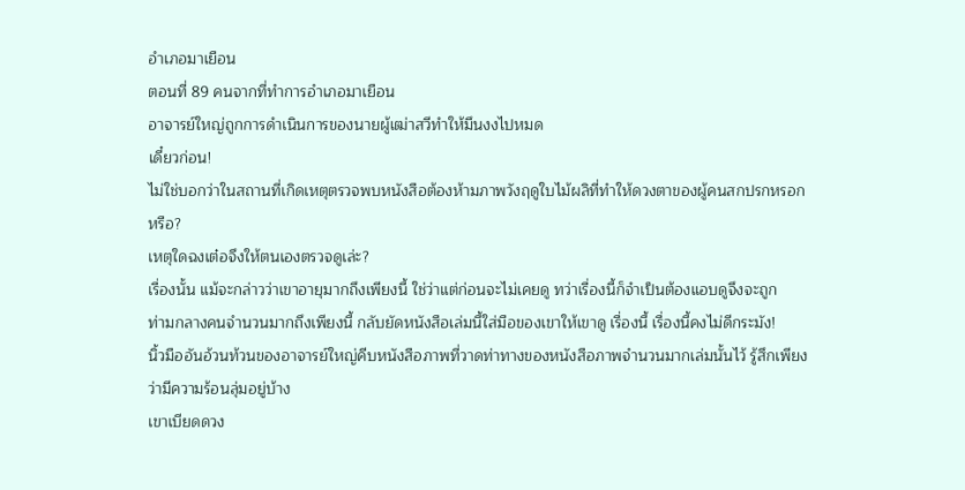อำเภอมาเยือน
ตอนที่ 89 คนจากที่ทำการอำเภอมาเยือน
อาจารย์ใหญ่ถูกการดำเนินการของนายผู้เฒ่าสวีทำให้มึนงงไปหมด
เดี๋ยวก่อน!
ไม่ใช่บอกว่าในสถานที่เกิดเหตุตรวจพบหนังสือต้องห้ามภาพวังฤดูใบไม้ผลิที่ทำให้ดวงตาของผู้คนสกปรกหรอกหรือ?
เหตุใดฉงเต๋อจึงให้ตนเองตรวจดูเล่ะ?
เรื่องนั้น แม้จะกล่าวว่าเขาอายุมากถึงเพียงนี้ ใช่ว่าแต่ก่อนจะไม่เคยดู ทว่าเรื่องนี้ก็จำเป็นต้องแอบดูจึงจะถูก
ท่ามกลางคนจำนวนมากถึงเพียงนี้ กลับยัดหนังสือเล่มนี้ใส่มือของเขาให้เขาดู เรื่องนี้ เรื่องนี้คงไม่ดีกระมัง!
นิ้วมืออันอ้วนท้วนของอาจารย์ใหญ่คีบหนังสือภาพที่วาดท่าทางของหนังสือภาพจำนวนมากเล่มนั้นไว้ รู้สึกเพียงว่ามีความร้อนลุ่มอยู่บ้าง
เขาเบียดดวง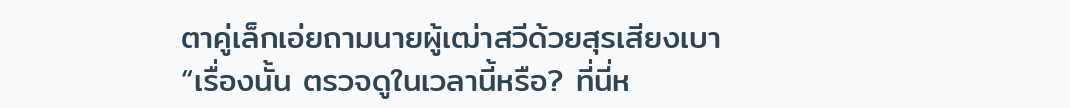ตาคู่เล็กเอ่ยถามนายผู้เฒ่าสวีด้วยสุรเสียงเบา
“เรื่องนั้น ตรวจดูในเวลานี้หรือ? ที่นี่ห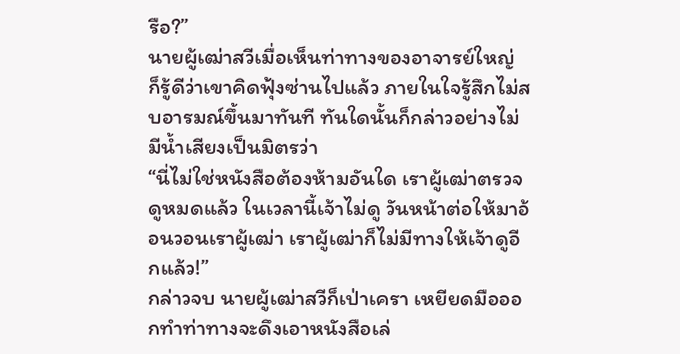รือ?”
นายผู้เฒ่าสวีเมื่อเห็นท่าทางของอาจารย์ใหญ่ ก็รู้ดีว่าเขาคิดฟุ้งซ่านไปแล้ว ภายในใจรู้สึกไม่สบอารมณ์ขึ้นมาทันที ทันใดนั้นก็กล่าวอย่างไม่มีน้ำเสียงเป็นมิตรว่า
“นี่ไม่ใช่หนังสือต้องห้ามอันใด เราผู้เฒ่าตรวจดูหมดแล้ว ในเวลานี้เจ้าไม่ดู วันหน้าต่อให้มาอ้อนวอนเราผู้เฒ่า เราผู้เฒ่าก็ไม่มีทางให้เจ้าดูอีกแล้ว!”
กล่าวจบ นายผู้เฒ่าสวีก็เป่าเครา เหยียดมือออกทำท่าทางจะดึงเอาหนังสือเล่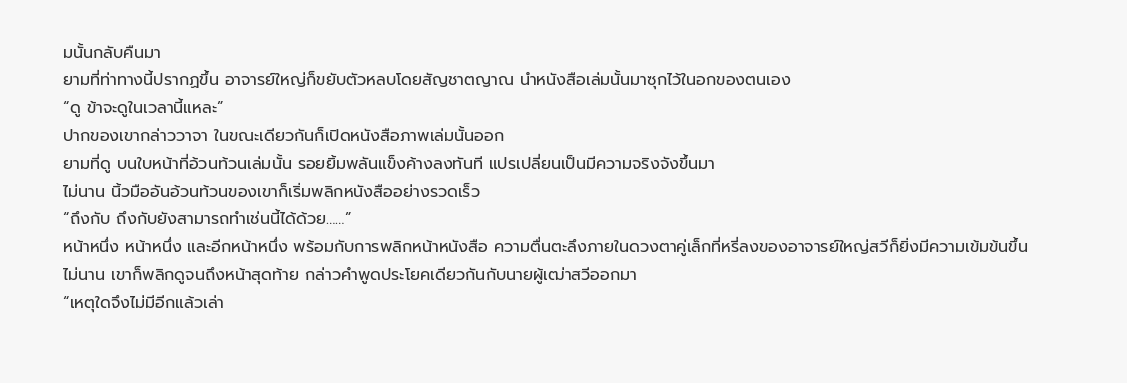มนั้นกลับคืนมา
ยามที่ท่าทางนี้ปรากฏขึ้น อาจารย์ใหญ่ก็ขยับตัวหลบโดยสัญชาตญาณ นำหนังสือเล่มนั้นมาซุกไว้ในอกของตนเอง
“ดู ข้าจะดูในเวลานี้แหละ”
ปากของเขากล่าววาจา ในขณะเดียวกันก็เปิดหนังสือภาพเล่มนั้นออก
ยามที่ดู บนใบหน้าที่อ้วนท้วนเล่มนั้น รอยยิ้มพลันแข็งค้างลงทันที แปรเปลี่ยนเป็นมีความจริงจังขึ้นมา
ไม่นาน นิ้วมืออันอ้วนท้วนของเขาก็เริ่มพลิกหนังสืออย่างรวดเร็ว
“ถึงกับ ถึงกับยังสามารถทำเช่นนี้ได้ด้วย……”
หน้าหนึ่ง หน้าหนึ่ง และอีกหน้าหนึ่ง พร้อมกับการพลิกหน้าหนังสือ ความตื่นตะลึงภายในดวงตาคู่เล็กที่หรี่ลงของอาจารย์ใหญ่สวีก็ยิ่งมีความเข้มข้นขึ้น
ไม่นาน เขาก็พลิกดูจนถึงหน้าสุดท้าย กล่าวคำพูดประโยคเดียวกันกับนายผู้เฒ่าสวีออกมา
“เหตุใดจึงไม่มีอีกแล้วเล่า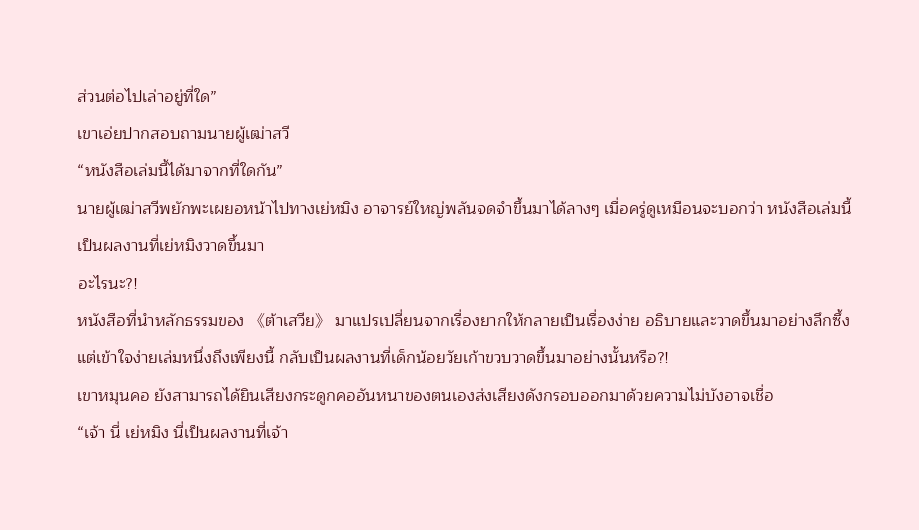ส่วนต่อไปเล่าอยู่ที่ใด”
เขาเอ่ยปากสอบถามนายผู้เฒ่าสวี
“หนังสือเล่มนี้ได้มาจากที่ใดกัน”
นายผู้เฒ่าสวีพยักพะเผยอหน้าไปทางเย่หมิง อาจารย์ใหญ่พลันจดจำขึ้นมาได้ลางๆ เมื่อครู่ดูเหมือนจะบอกว่า หนังสือเล่มนี้เป็นผลงานที่เย่หมิงวาดขึ้นมา
อะไรนะ?!
หนังสือที่นำหลักธรรมของ 《ต้าเสวีย》 มาแปรเปลี่ยนจากเรื่องยากให้กลายเป็นเรื่องง่าย อธิบายและวาดขึ้นมาอย่างลึกซึ้งแต่เข้าใจง่ายเล่มหนึ่งถึงเพียงนี้ กลับเป็นผลงานที่เด็กน้อยวัยเก้าขวบวาดขึ้นมาอย่างนั้นหรือ?!
เขาหมุนคอ ยังสามารถได้ยินเสียงกระดูกคออันหนาของตนเองส่งเสียงดังกรอบออกมาด้วยความไม่บังอาจเชื่อ
“เจ้า นี่ เย่หมิง นี่เป็นผลงานที่เจ้า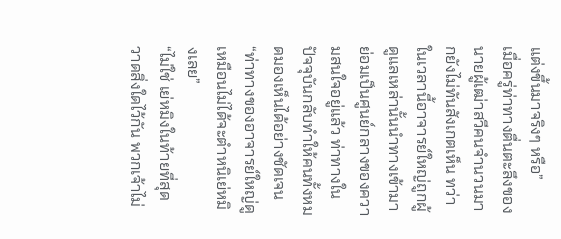แต่งขึ้นมาจริงๆ หรือ”
เมื่อครู่ท่าทางตื่นตะลึงของนายผู้เฒ่าสวีคนจำนวนมากยังไม่ทันสังเกตเห็น ทว่าในเวลานี้อาจารย์ใหญ่ถูกผู้ดูแลเหล่านั้นนำทางเข้ามา ย่อมเป็นศูนย์กลางของความสนใจอยู่แล้ว ท่าทางในปัจจุบันกลับทำให้คนทั้งหมดมองเห็นได้อย่างชัดเจน
“ท่าทางของอาจารย์ใหญ่ดูเหมือนไม่ได้จะตำหนิเย่หมิงเลย”
“ไม่ใช่ เย่หมิงในท้ายที่สุดวาดสิ่งใดไว้กัน พวกเจ้าไม่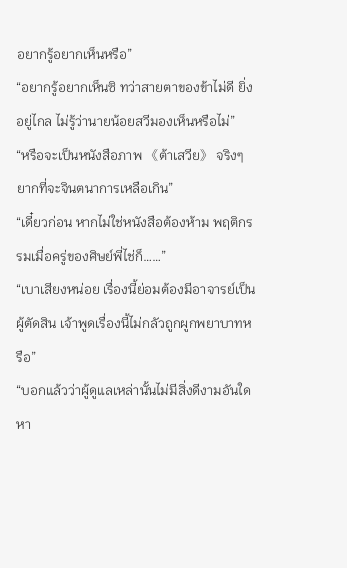อยากรู้อยากเห็นหรือ”
“อยากรู้อยากเห็นซิ ทว่าสายตาของข้าไม่ดี ยิ่งอยู่ไกล ไม่รู้ว่านายน้อยสวีมองเห็นหรือไม่”
“หรือจะเป็นหนังสือภาพ 《ต้าเสวีย》 จริงๆ ยากที่จะจินตนาการเหลือเกิน”
“เดี๋ยวก่อน หากไม่ใช่หนังสือต้องห้าม พฤติกรรมเมื่อครู่ของศิษย์พี่ไช่ก็……”
“เบาเสียงหน่อย เรื่องนี้ย่อมต้องมีอาจารย์เป็นผู้ตัดสิน เจ้าพูดเรื่องนี้ไม่กลัวถูกผูกพยาบาทหรือ”
“บอกแล้วว่าผู้ดูแลเหล่านั้นไม่มีสิ่งดีงามอันใด หา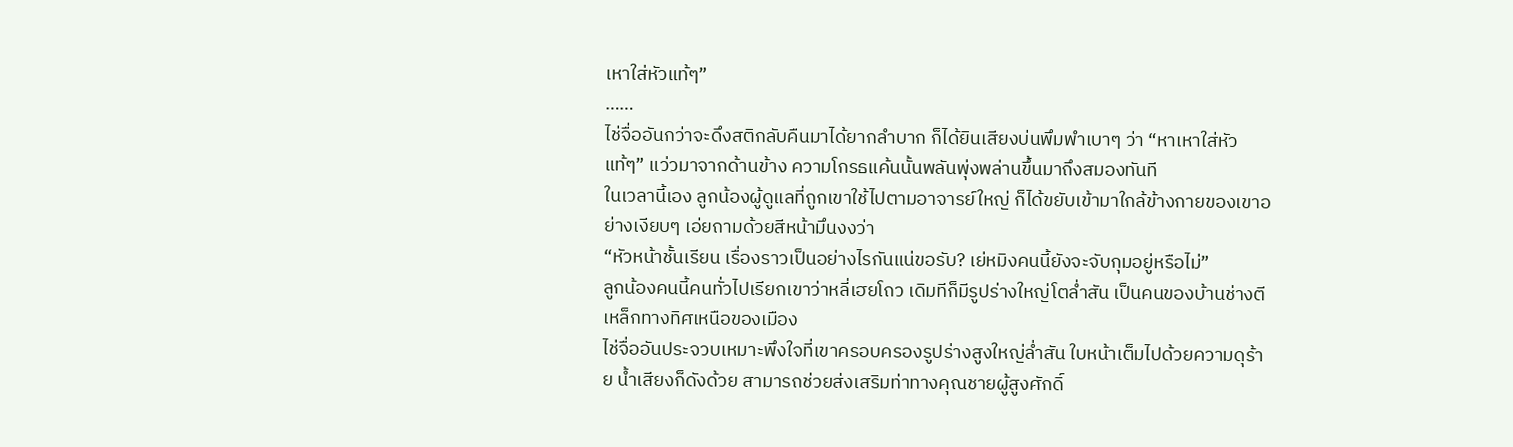เหาใส่หัวแท้ๆ”
……
ไช่จื่ออันกว่าจะดึงสติกลับคืนมาได้ยากลำบาก ก็ได้ยินเสียงบ่นพึมพำเบาๆ ว่า “หาเหาใส่หัวแท้ๆ” แว่วมาจากด้านข้าง ความโกรธแค้นนั้นพลันพุ่งพล่านขึ้นมาถึงสมองทันที
ในเวลานี้เอง ลูกน้องผู้ดูแลที่ถูกเขาใช้ไปตามอาจารย์ใหญ่ ก็ได้ขยับเข้ามาใกล้ข้างกายของเขาอย่างเงียบๆ เอ่ยถามด้วยสีหน้ามึนงงว่า
“หัวหน้าชั้นเรียน เรื่องราวเป็นอย่างไรกันแน่ขอรับ? เย่หมิงคนนี้ยังจะจับกุมอยู่หรือไม่”
ลูกน้องคนนี้คนทั่วไปเรียกเขาว่าหลี่เฮยโถว เดิมทีก็มีรูปร่างใหญ่โตล่ำสัน เป็นคนของบ้านช่างตีเหล็กทางทิศเหนือของเมือง
ไช่จื่ออันประจวบเหมาะพึงใจที่เขาครอบครองรูปร่างสูงใหญ่ล่ำสัน ใบหน้าเต็มไปด้วยความดุร้าย น้ำเสียงก็ดังด้วย สามารถช่วยส่งเสริมท่าทางคุณชายผู้สูงศักดิ์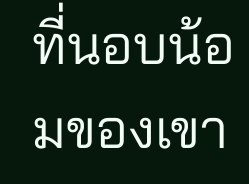ที่นอบน้อมของเขา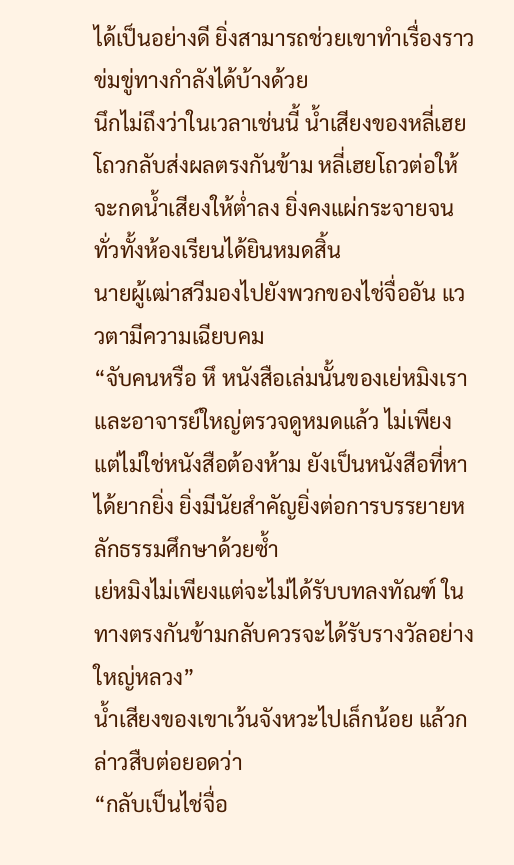ได้เป็นอย่างดี ยิ่งสามารถช่วยเขาทำเรื่องราวข่มขู่ทางกำลังได้บ้างด้วย
นึกไม่ถึงว่าในเวลาเช่นนี้ น้ำเสียงของหลี่เฮยโถวกลับส่งผลตรงกันข้าม หลี่เฮยโถวต่อให้จะกดน้ำเสียงให้ต่ำลง ยิ่งคงแผ่กระจายจนทั่วทั้งห้องเรียนได้ยินหมดสิ้น
นายผู้เฒ่าสวีมองไปยังพวกของไช่จื่ออัน แววตามีความเฉียบคม
“จับคนหรือ หึ หนังสือเล่มนั้นของเย่หมิงเราและอาจารย์ใหญ่ตรวจดูหมดแล้ว ไม่เพียงแต่ไม่ใช่หนังสือต้องห้าม ยังเป็นหนังสือที่หาได้ยากยิ่ง ยิ่งมีนัยสำคัญยิ่งต่อการบรรยายหลักธรรมศึกษาด้วยซ้ำ
เย่หมิงไม่เพียงแต่จะไม่ได้รับบทลงทัณฑ์ ในทางตรงกันข้ามกลับควรจะได้รับรางวัลอย่างใหญ่หลวง”
น้ำเสียงของเขาเว้นจังหวะไปเล็กน้อย แล้วกล่าวสืบต่อยอดว่า
“กลับเป็นไช่จื่อ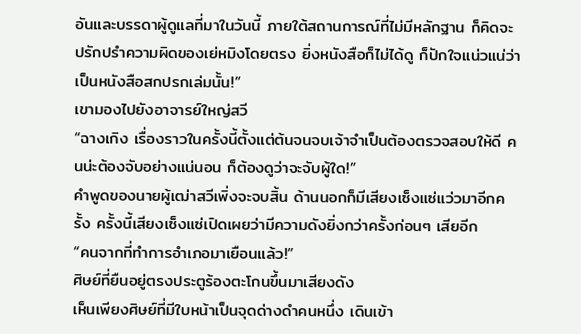อันและบรรดาผู้ดูแลที่มาในวันนี้ ภายใต้สถานการณ์ที่ไม่มีหลักฐาน ก็คิดจะปรักปรำความผิดของเย่หมิงโดยตรง ยิ่งหนังสือก็ไม่ได้ดู ก็ปักใจแน่วแน่ว่าเป็นหนังสือสกปรกเล่มนั้น!”
เขามองไปยังอาจารย์ใหญ่สวี
“ฉางเกิง เรื่องราวในครั้งนี้ตั้งแต่ต้นจนจบเจ้าจำเป็นต้องตรวจสอบให้ดี คนน่ะต้องจับอย่างแน่นอน ก็ต้องดูว่าจะจับผู้ใด!”
คำพูดของนายผู้เฒ่าสวีเพิ่งจะจบสิ้น ด้านนอกก็มีเสียงเซ็งแซ่แว่วมาอีกครั้ง ครั้งนี้เสียงเซ็งแซ่เปิดเผยว่ามีความดังยิ่งกว่าครั้งก่อนๆ เสียอีก
“คนจากที่ทำการอำเภอมาเยือนแล้ว!”
ศิษย์ที่ยืนอยู่ตรงประตูร้องตะโกนขึ้นมาเสียงดัง
เห็นเพียงศิษย์ที่มีใบหน้าเป็นจุดด่างดำคนหนึ่ง เดินเข้า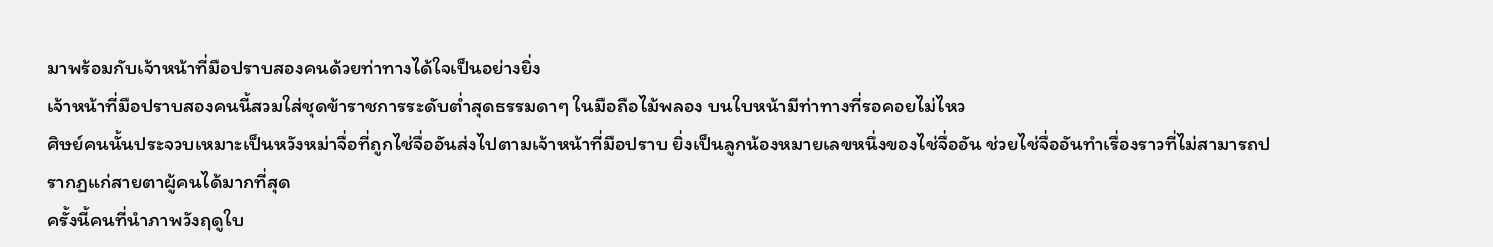มาพร้อมกับเจ้าหน้าที่มือปราบสองคนด้วยท่าทางได้ใจเป็นอย่างยิ่ง
เจ้าหน้าที่มือปราบสองคนนี้สวมใส่ชุดข้าราชการระดับต่ำสุดธรรมดาๆ ในมือถือไม้พลอง บนใบหน้ามีท่าทางที่รอคอยไม่ไหว
ศิษย์คนนั้นประจวบเหมาะเป็นหวังหม่าจื่อที่ถูกไช่จื่ออันส่งไปตามเจ้าหน้าที่มือปราบ ยิ่งเป็นลูกน้องหมายเลขหนึ่งของไช่จื่ออัน ช่วยไช่จื่ออันทำเรื่องราวที่ไม่สามารถปรากฏแก่สายตาผู้คนได้มากที่สุด
ครั้งนี้คนที่นำภาพวังฤดูใบ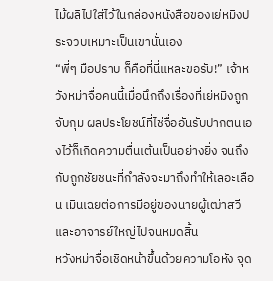ไม้ผลิไปใส่ไว้ในกล่องหนังสือของเย่หมิงประจวบเหมาะเป็นเขานั่นเอง
“พี่ๆ มือปราบ ก็คือที่นี่แหละขอรับ!” เจ้าหวังหม่าจื่อคนนี้เมื่อนึกถึงเรื่องที่เย่หมิงถูกจับกุม ผลประโยชน์ที่ไช่จื่ออันรับปากตนเองไว้ก็เกิดความตื่นเต้นเป็นอย่างยิ่ง จนถึงกับถูกชัยชนะที่กำลังจะมาถึงทำให้เลอะเลือน เมินเฉยต่อการมีอยู่ของนายผู้เฒ่าสวีและอาจารย์ใหญ่ไปจนหมดสิ้น
หวังหม่าจื่อเชิดหน้าขึ้นด้วยความโอหัง จุด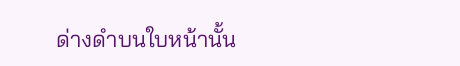ด่างดำบนใบหน้านั้น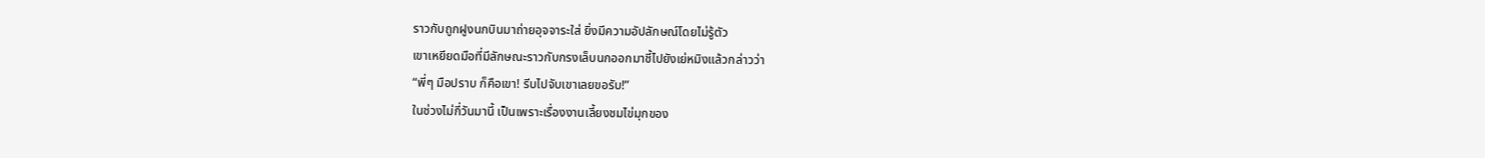ราวกับถูกฝูงนกบินมาถ่ายอุจจาระใส่ ยิ่งมีความอัปลักษณ์โดยไม่รู้ตัว
เขาเหยียดมือที่มีลักษณะราวกับกรงเล็บนกออกมาชี้ไปยังเย่หมิงแล้วกล่าวว่า
“พี่ๆ มือปราบ ก็คือเขา! รีบไปจับเขาเลยขอรับ!”
ในช่วงไม่กี่วันมานี้ เป็นเพราะเรื่องงานเลี้ยงชมไข่มุกของ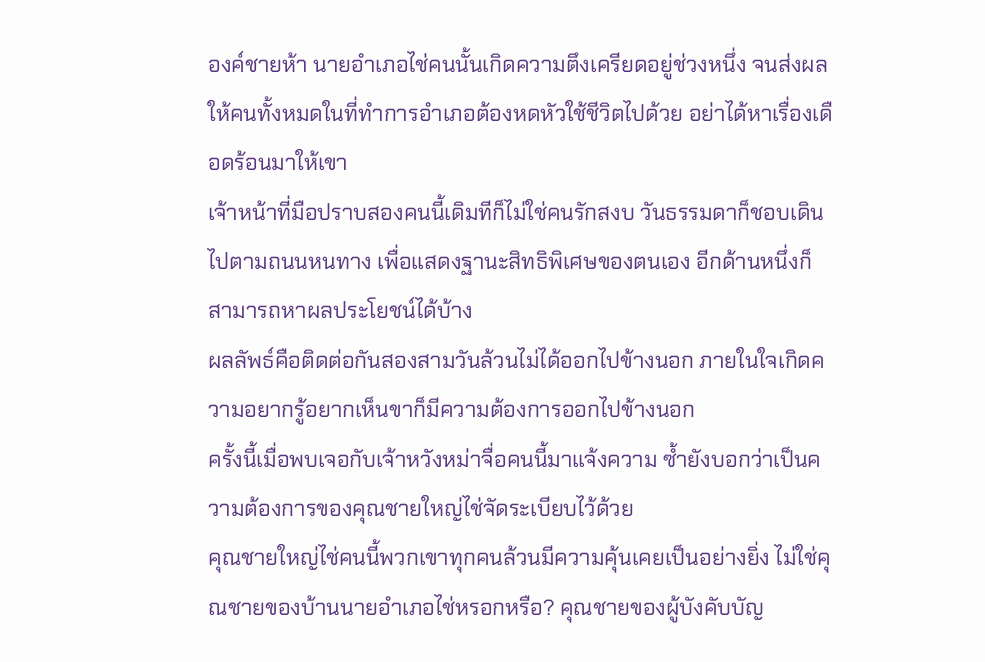องค์ชายห้า นายอำเภอไช่คนนั้นเกิดความตึงเครียดอยู่ช่วงหนึ่ง จนส่งผลให้คนทั้งหมดในที่ทำการอำเภอต้องหดหัวใช้ชีวิตไปด้วย อย่าได้หาเรื่องเดือดร้อนมาให้เขา
เจ้าหน้าที่มือปราบสองคนนี้เดิมทีก็ไม่ใช่คนรักสงบ วันธรรมดาก็ชอบเดินไปตามถนนหนทาง เพื่อแสดงฐานะสิทธิพิเศษของตนเอง อีกด้านหนึ่งก็สามารถหาผลประโยชน์ได้บ้าง
ผลลัพธ์คือติดต่อกันสองสามวันล้วนไม่ได้ออกไปข้างนอก ภายในใจเกิดความอยากรู้อยากเห็นขาก็มีความต้องการออกไปข้างนอก
ครั้งนี้เมื่อพบเจอกับเจ้าหวังหม่าจื่อคนนี้มาแจ้งความ ซ้ำยังบอกว่าเป็นความต้องการของคุณชายใหญ่ไช่จัดระเบียบไว้ด้วย
คุณชายใหญ่ไช่คนนี้พวกเขาทุกคนล้วนมีความคุ้นเคยเป็นอย่างยิ่ง ไม่ใช่คุณชายของบ้านนายอำเภอไช่หรอกหรือ? คุณชายของผู้บังคับบัญ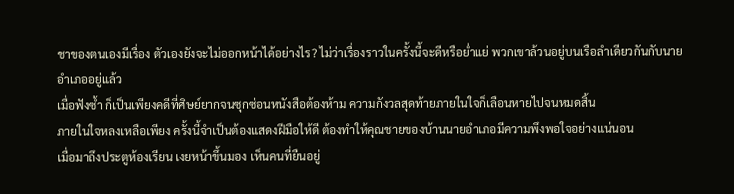ชาของตนเองมีเรื่อง ตัวเองยังจะไม่ออกหน้าได้อย่างไร? ไม่ว่าเรื่องราวในครั้งนี้จะดีหรือย่ำแย่ พวกเขาล้วนอยู่บนเรือลำเดียวกันกับนายอำเภออยู่แล้ว
เมื่อฟังซ้ำ ก็เป็นเพียงคดีที่ศิษย์ยากจนซุกซ่อนหนังสือต้องห้าม ความกังวลสุดท้ายภายในใจก็เลือนหายไปจนหมดสิ้น
ภายในใจหลงเหลือเพียง ครั้งนี้จำเป็นต้องแสดงฝีมือให้ดี ต้องทำให้คุณชายของบ้านนายอำเภอมีความพึงพอใจอย่างแน่นอน
เมื่อมาถึงประตูห้องเรียน เงยหน้าขึ้นมอง เห็นคนที่ยืนอยู่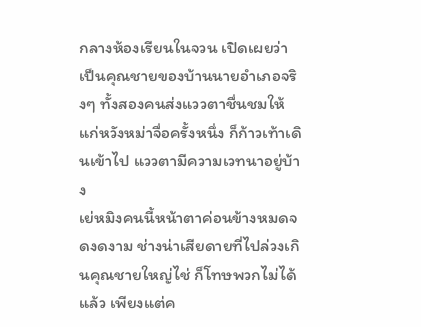กลางห้องเรียนในจวน เปิดเผยว่าเป็นคุณชายของบ้านนายอำเภอจริงๆ ทั้งสองคนส่งแววตาชื่นชมให้แก่หวังหม่าจื่อครั้งหนึ่ง ก็ก้าวเท้าเดินเข้าไป แววตามีความเวทนาอยู่บ้าง
เย่หมิงคนนี้หน้าตาค่อนข้างหมดจดงดงาม ช่างน่าเสียดายที่ไปล่วงเกินคุณชายใหญ่ไช่ ก็โทษพวกไม่ได้แล้ว เพียงแต่ค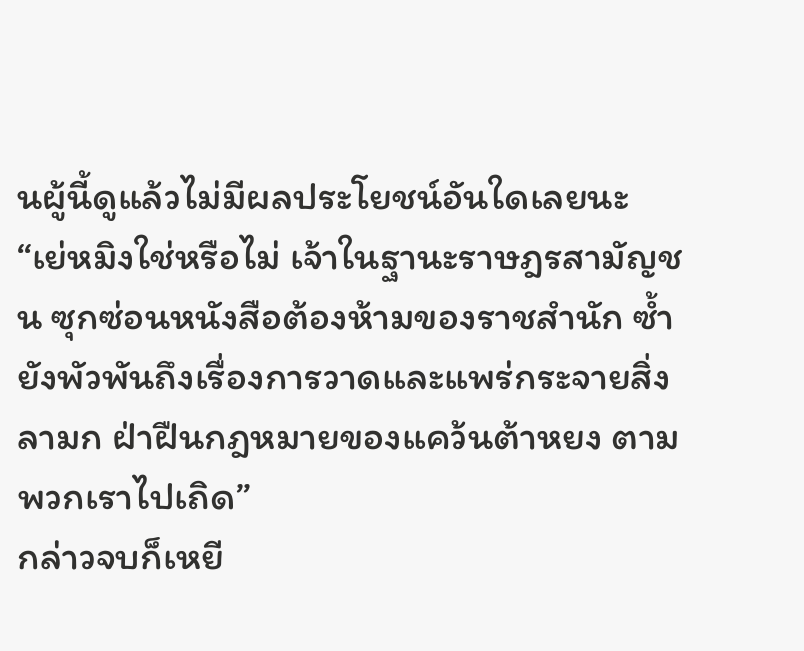นผู้นี้ดูแล้วไม่มีผลประโยชน์อันใดเลยนะ
“เย่หมิงใช่หรือไม่ เจ้าในฐานะราษฎรสามัญชน ซุกซ่อนหนังสือต้องห้ามของราชสำนัก ซ้ำยังพัวพันถึงเรื่องการวาดและแพร่กระจายสิ่งลามก ฝ่าฝืนกฎหมายของแคว้นต้าหยง ตามพวกเราไปเถิด”
กล่าวจบก็เหยี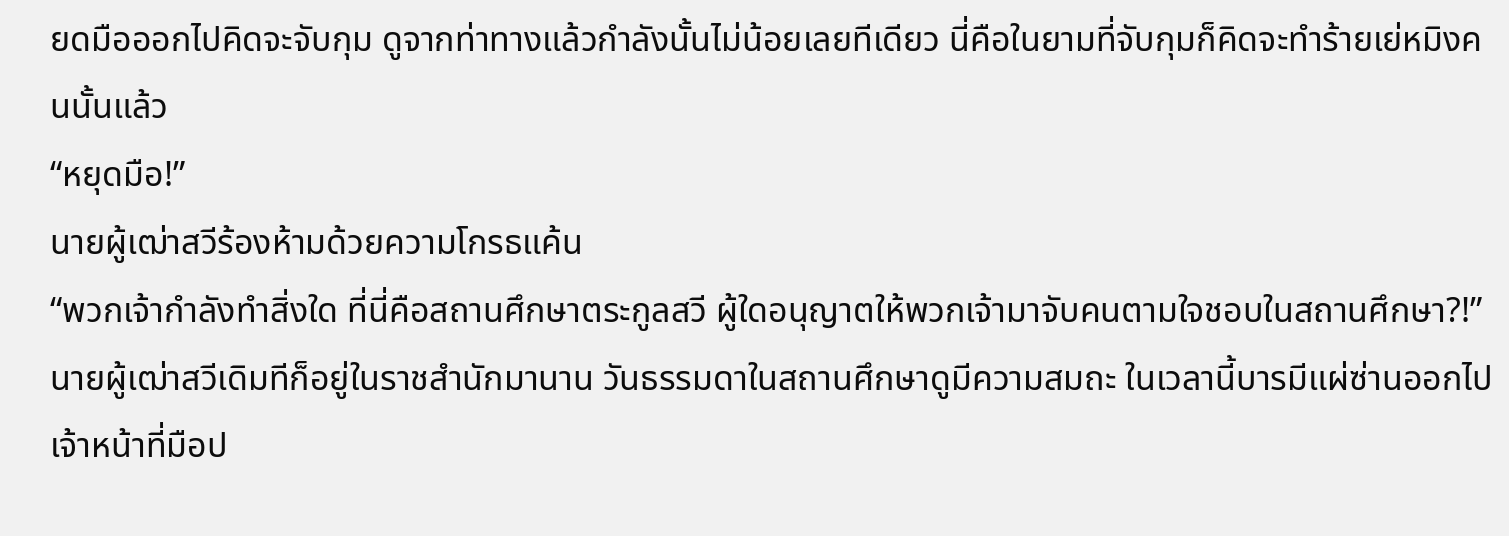ยดมือออกไปคิดจะจับกุม ดูจากท่าทางแล้วกำลังนั้นไม่น้อยเลยทีเดียว นี่คือในยามที่จับกุมก็คิดจะทำร้ายเย่หมิงคนนั้นแล้ว
“หยุดมือ!”
นายผู้เฒ่าสวีร้องห้ามด้วยความโกรธแค้น
“พวกเจ้ากำลังทำสิ่งใด ที่นี่คือสถานศึกษาตระกูลสวี ผู้ใดอนุญาตให้พวกเจ้ามาจับคนตามใจชอบในสถานศึกษา?!”
นายผู้เฒ่าสวีเดิมทีก็อยู่ในราชสำนักมานาน วันธรรมดาในสถานศึกษาดูมีความสมถะ ในเวลานี้บารมีแผ่ซ่านออกไป เจ้าหน้าที่มือป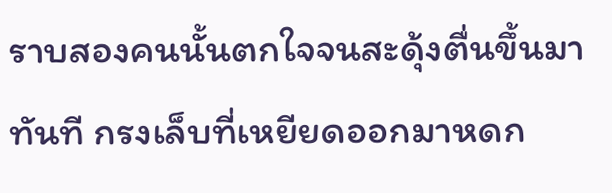ราบสองคนนั้นตกใจจนสะดุ้งตื่นขึ้นมาทันที กรงเล็บที่เหยียดออกมาหดก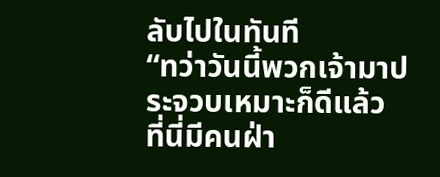ลับไปในทันที
“ทว่าวันนี้พวกเจ้ามาประจวบเหมาะก็ดีแล้ว ที่นี่มีคนฝ่า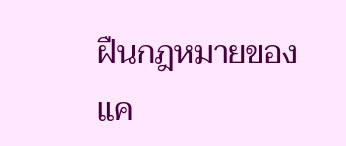ฝืนกฎหมายของแค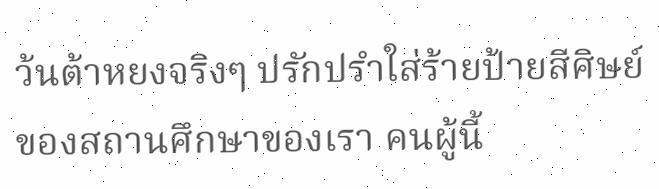ว้นต้าหยงจริงๆ ปรักปรำใส่ร้ายป้ายสีศิษย์ของสถานศึกษาของเรา คนผู้นี้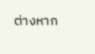ต่างหาก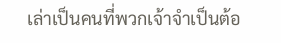เล่าเป็นคนที่พวกเจ้าจำเป็นต้อ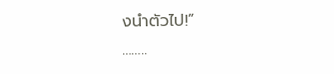งนำตัวไป!”
……..